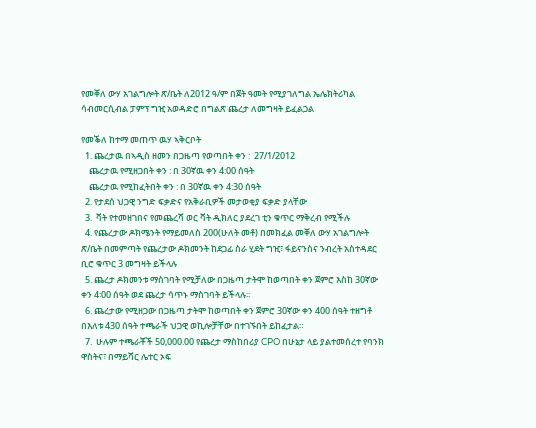የመቐለ ውሃ አገልግሎት ጽ/ቤት ለ2012 ዓ/ም በጀት ዓመት የሚያገለግል ኤሌክትሪካል ሳብመርሲብል ፓምፕ ግዢ አወዳድሮ በግልጽ ጨረታ ለመግዛት ይፈልጋል

የመቕለ ከተማ መጠጥ ዉሃ ኣቅርቦት
  1. ጨረታዉ በኣዲስ ዘመን በጋዜጣ የወጣበት ቀን :  27/1/2012
    ጨረታዉ የሚዘጋበት ቀን : በ 30ኛዉ ቀን 4:00 ሰዓት
    ጨረታዉ የሚከፈትበት ቀን : በ 30ኛዉ ቀን 4:30 ሰዓት
  2. የታደሰ ህጋዊ ንግድ ፍቃድና የአቅራቢዎች መታወቂያ ፍቃድ ያላቸው
  3.  ቫት የተመዘገበና የመጨረሻ ወር ቫት ዲክለር ያደረገ ቲን ቁጥር ማቅረብ የሚችሉ
  4. የጨረታው ዶክሜንት የማይመለስ 200(ሁለት መቶ) በመክፈል መቐለ ውሃ አገልግሎት ጽ/ቤት በመምጣት የጨረታው ዶክመንት ከደጋፊ ስራ ሂደት ግዢ፣ ፋይናንስና ንብረት አስተዳደር ቢሮ ቁጥር 3 መግዛት ይችላሉ
  5. ጨረታ ዶክመንቱ ማስገባት የሚቻለው በጋዜጣ ታትሞ ከወጣበት ቀን ጀምሮ እስከ 30ኛው ቀን 4፡00 ሰዓት ወደ ጨረታ ሳጥኑ ማስገባት ይችላሉ፡፡
  6. ጨረታው የሚዘጋው በጋዜጣ ታትሞ ከወጣበት ቀን ጀምሮ 30ኛው ቀን 400 ሰዓት ተዘግቶ በእለቱ 430 ሰዓት ተጫራች ህጋዊ ወኪሎቻቸው በተገኙበት ይከፈታል።
  7.  ሁሉም ተጫራቾች 50,000.00 የጨረታ ማስከበሪያ CPO በሁኔታ ላይ ያልተመሰረተ የባንክ ዋስትና፣ በማይሻር ሌተር ኦፍ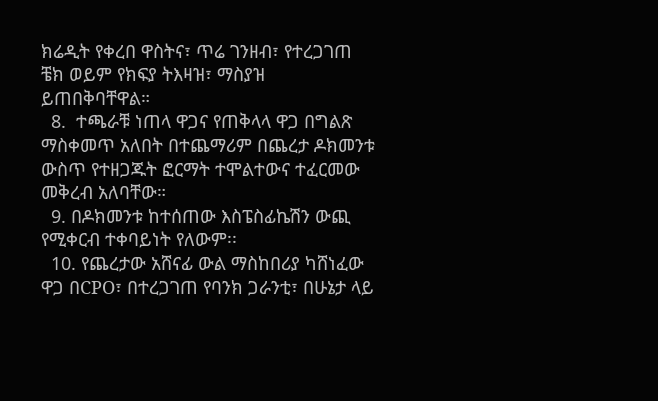ክሬዲት የቀረበ ዋስትና፣ ጥሬ ገንዘብ፣ የተረጋገጠ ቼክ ወይም የክፍያ ትእዛዝ፣ ማስያዝ ይጠበቅባቸዋል።
  8.  ተጫራቹ ነጠላ ዋጋና የጠቅላላ ዋጋ በግልጽ ማስቀመጥ አለበት በተጨማሪም በጨረታ ዶክመንቱ ውስጥ የተዘጋጁት ፎርማት ተሞልተውና ተፈርመው መቅረብ አለባቸው።
  9. በዶክመንቱ ከተሰጠው እስፔስፊኬሽን ውጪ የሚቀርብ ተቀባይነት የለውም፡፡
  10. የጨረታው አሸናፊ ውል ማስከበሪያ ካሸነፈው ዋጋ በCPO፣ በተረጋገጠ የባንክ ጋራንቲ፣ በሁኔታ ላይ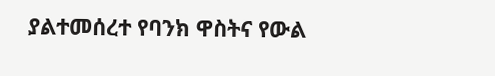ያልተመሰረተ የባንክ ዋስትና የውል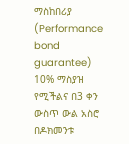ማስከበሪያ (Performance bond guarantee) 10% ማስያዝ የሚችልና በ3 ቀን ውስጥ ውል አስሮ በዶክመንቱ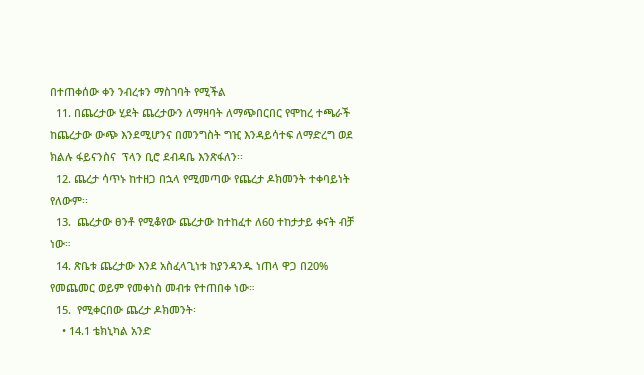በተጠቀሰው ቀን ንብረቱን ማስገባት የሚችል
  11. በጨረታው ሂደት ጨረታውን ለማዛባት ለማጭበርበር የሞከረ ተጫራች ከጨረታው ውጭ እንደሚሆንና በመንግስት ግዢ እንዳይሳተፍ ለማድረግ ወደ ክልሉ ፋይናንስና  ፕላን ቢሮ ደብዳቤ እንጽፋለን፡፡
  12. ጨረታ ሳጥኑ ከተዘጋ በኋላ የሚመጣው የጨረታ ዶክመንት ተቀባይነት የለውም፡፡
  13.  ጨረታው ፀንቶ የሚቆየው ጨረታው ከተከፈተ ለ60 ተከታታይ ቀናት ብቻ ነው።
  14. ጽቤቱ ጨረታው እንደ አስፈላጊነቱ ከያንዳንዱ ነጠላ ዋጋ በ20% የመጨመር ወይም የመቀነስ መብቱ የተጠበቀ ነው።
  15.  የሚቀርበው ጨረታ ዶክመንት፡
    • 14.1 ቴክኒካል አንድ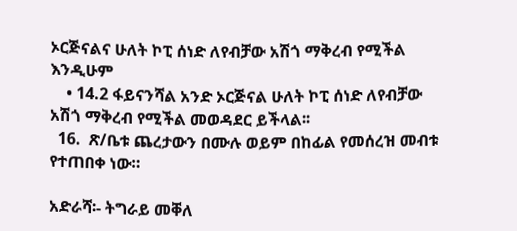ኦርጅናልና ሁለት ኮፒ ሰነድ ለየብቻው አሽጎ ማቅረብ የሚችል እንዲሁም
    • 14.2 ፋይናንሻል አንድ ኦርጅናል ሁለት ኮፒ ሰነድ ለየብቻው አሽጎ ማቅረብ የሚችል መወዳደር ይችላል፡፡
  16.  ጽ/ቤቱ ጨረታውን በሙሉ ወይም በከፊል የመሰረዝ መብቱ የተጠበቀ ነው።

አድራሻ፡- ትግራይ መቐለ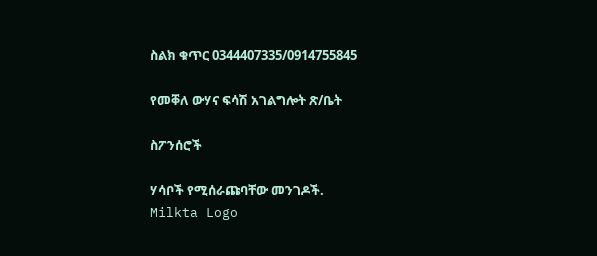ስልክ ቁጥር 0344407335/0914755845

የመቐለ ውሃና ፍሳሽ አገልግሎት ጽ/ቤት

ስፖንሰሮች

ሃሳቦች የሚሰራጩባቸው መንገዶች.
Milkta Logo